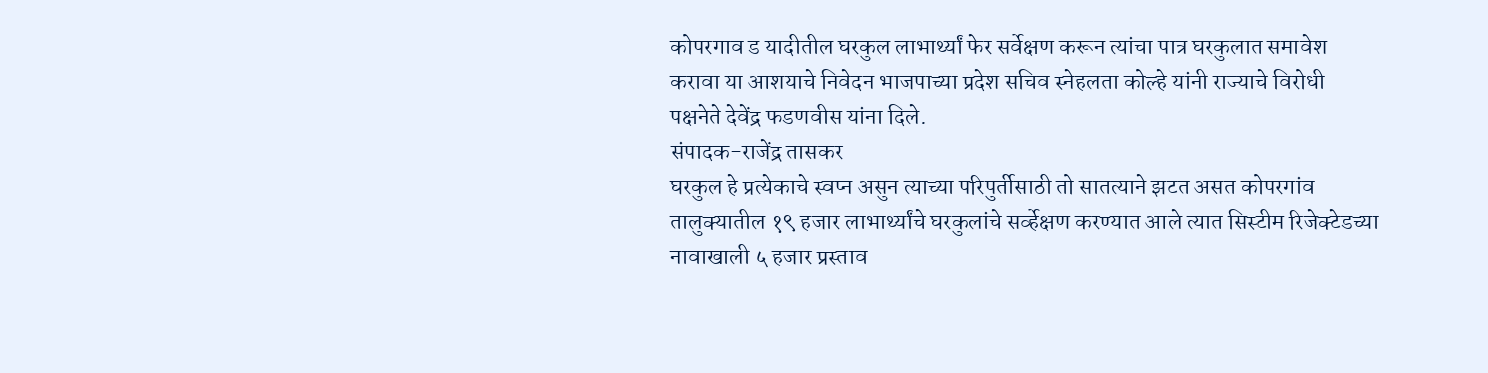कोपरगाव ड यादीतील घरकुल लाभार्थ्यां फेर सर्वेक्षण करून त्यांचा पात्र घरकुलात समावेश करावा या आशयाचे निवेदन भाजपाच्या प्रदेश सचिव स्नेहलता कोल्हे यांनी राज्याचे विरोधी पक्षनेते देवेंद्र फडणवीस यांना दिले.
संपादक-राजेंद्र तासकर
घरकुल हे प्रत्येकाचे स्वप्न असुन त्याच्या परिपुर्तीसाठी तो सातत्याने झटत असत कोपरगांव तालुक्यातील १९ हजार लाभार्थ्यांचे घरकुलांचे सर्व्हेक्षण करण्यात आले त्यात सिस्टीम रिजेक्टेडच्या नावाखाली ५ हजार प्रस्ताव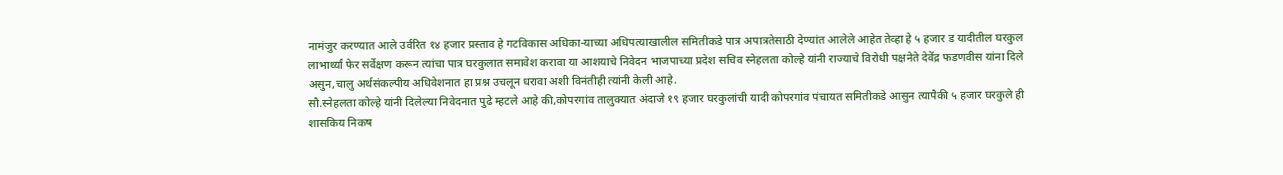नामंजुर करण्यात आले उर्वरित १४ हजार प्रस्ताव हे गटविकास अधिका-याच्या अधिपत्याखालील समितीकडे पात्र अपात्रतेसाठी देण्यांत आलेले आहेत तेव्हा हे ५ हजार ड यादीतील घरकुल लाभार्थ्यां फेर सर्वेक्षण करून त्यांचा पात्र घरकुलात समावेश करावा या आशयाचे निवेदन भाजपाच्या प्रदेश सचिव स्नेहलता कोल्हे यांनी राज्याचे विरोधी पक्षनेते देवेंद्र फडणवीस यांना दिले असुन,चालु अर्थसंकल्पीय अधिवेशनात हा प्रश्न उचलून धरावा अशी विनंतीही त्यांनी केली आहे.
सौ.स्नेहलता कोल्हे यांनी दिलेल्या निवेदनात पुढे म्हटले आहे की,कोपरगांव तालुक्यात अंदाजे १९ हजार घरकुलांची यादी कोपरगांव पंचायत समितीकडे आसुन त्यापैकी ५ हजार घरकुले ही शासकिय निकष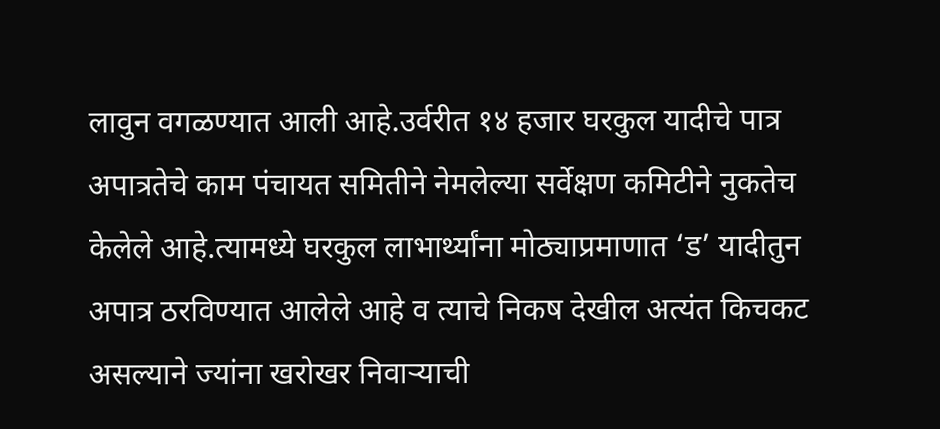लावुन वगळण्यात आली आहे.उर्वरीत १४ हजार घरकुल यादीचे पात्र अपात्रतेचे काम पंचायत समितीने नेमलेल्या सर्वेक्षण कमिटीने नुकतेच केलेले आहे.त्यामध्ये घरकुल लाभार्थ्यांना मोठ्याप्रमाणात ‘ड’ यादीतुन अपात्र ठरविण्यात आलेले आहे व त्याचे निकष देखील अत्यंत किचकट असल्याने ज्यांना खरोखर निवाऱ्याची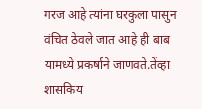गरज आहे त्यांना घरकुला पासुन वंचित ठेवले जात आहे ही बाब यामध्ये प्रकर्षाने जाणवते.तेंव्हा शासकिय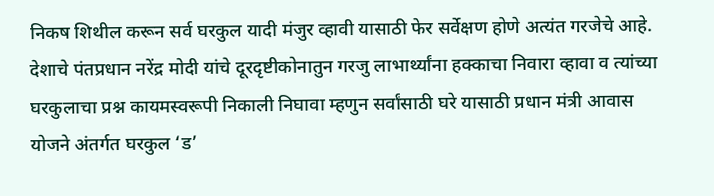निकष शिथील करून सर्व घरकुल यादी मंजुर व्हावी यासाठी फेर सर्वेक्षण होणे अत्यंत गरजेचे आहे.
देशाचे पंतप्रधान नरेंद्र मोदी यांचे दूरदृष्टीकोनातुन गरजु लाभार्थ्यांना हक्काचा निवारा व्हावा व त्यांच्या घरकुलाचा प्रश्न कायमस्वरूपी निकाली निघावा म्हणुन सर्वांसाठी घरे यासाठी प्रधान मंत्री आवास योजने अंतर्गत घरकुल ‘ड’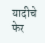यादीचे फेर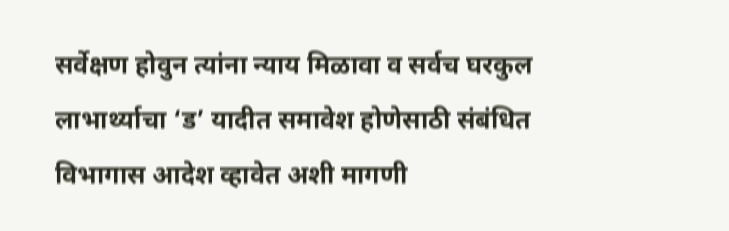सर्वेक्षण होवुन त्यांना न्याय मिळावा व सर्वच घरकुल लाभार्थ्याचा ‘ड’ यादीत समावेश होणेसाठी संबंधित विभागास आदेश व्हावेत अशी मागणी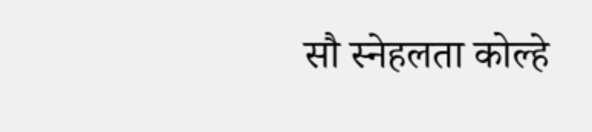सौ स्नेहलता कोल्हे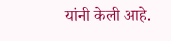यांनी केली आहे.